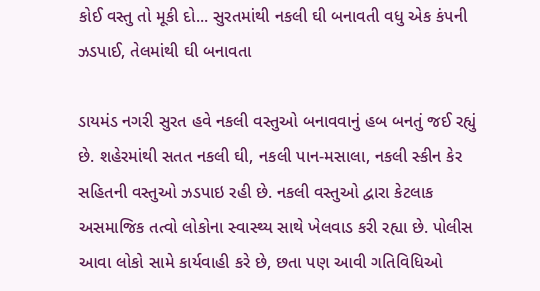કોઈ વસ્તુ તો મૂકી દો... સુરતમાંથી નકલી ઘી બનાવતી વધુ એક કંપની ઝડપાઈ, તેલમાંથી ઘી બનાવતા

ડાયમંડ નગરી સુરત હવે નકલી વસ્તુઓ બનાવવાનું હબ બનતું જઈ રહ્યું છે. શહેરમાંથી સતત નકલી ઘી, નકલી પાન-મસાલા, નકલી સ્કીન કેર સહિતની વસ્તુઓ ઝડપાઇ રહી છે. નકલી વસ્તુઓ દ્વારા કેટલાક અસમાજિક તત્વો લોકોના સ્વાસ્થ્ય સાથે ખેલવાડ કરી રહ્યા છે. પોલીસ આવા લોકો સામે કાર્યવાહી કરે છે, છતા પણ આવી ગતિવિધિઓ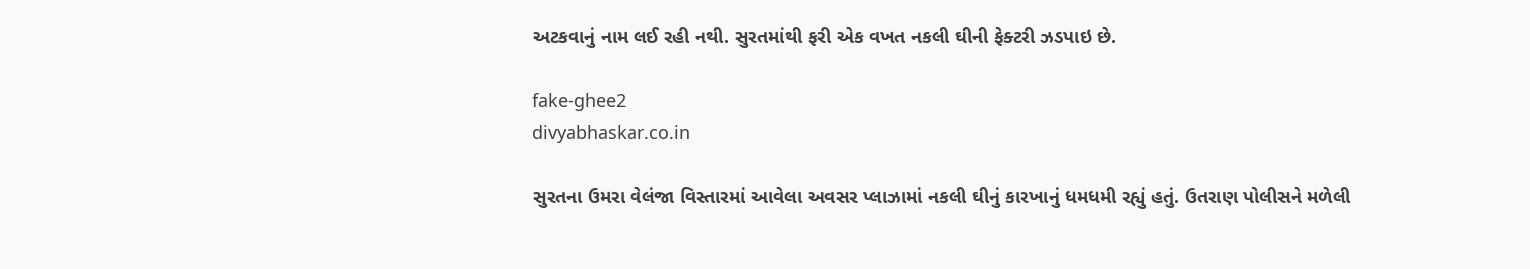અટકવાનું નામ લઈ રહી નથી. સુરતમાંથી ફરી એક વખત નકલી ઘીની ફેક્ટરી ઝડપાઇ છે.

fake-ghee2
divyabhaskar.co.in

સુરતના ઉમરા વેલંજા વિસ્તારમાં આવેલા અવસર પ્લાઝામાં નકલી ઘીનું કારખાનું ધમધમી રહ્યું હતું. ઉતરાણ પોલીસને મળેલી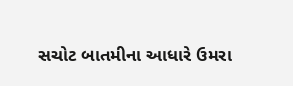સચોટ બાતમીના આધારે ઉમરા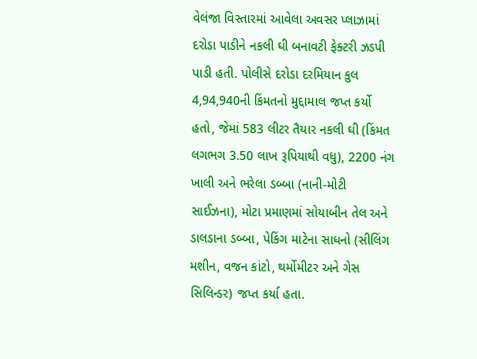વેલંજા વિસ્તારમાં આવેલા અવસર પ્લાઝામાં દરોડા પાડીને નકલી ઘી બનાવટી ફેક્ટરી ઝડપી પાડી હતી. પોલીસે દરોડા દરમિયાન કુલ 4,94,940ની કિંમતનો મુદ્દામાલ જપ્ત કર્યો હતો, જેમાં 583 લીટર તૈયાર નકલી ઘી (કિંમત લગભગ 3.50 લાખ રૂપિયાથી વધુ), 2200 નંગ ખાલી અને ભરેલા ડબ્બા (નાની-મોટી સાઈઝના), મોટા પ્રમાણમાં સોયાબીન તેલ અને ડાલડાના ડબ્બા, પેકિંગ માટેના સાધનો (સીલિંગ મશીન, વજન કાંટો, થર્મોમીટર અને ગેસ સિલિન્ડર) જપ્ત કર્યા હતા.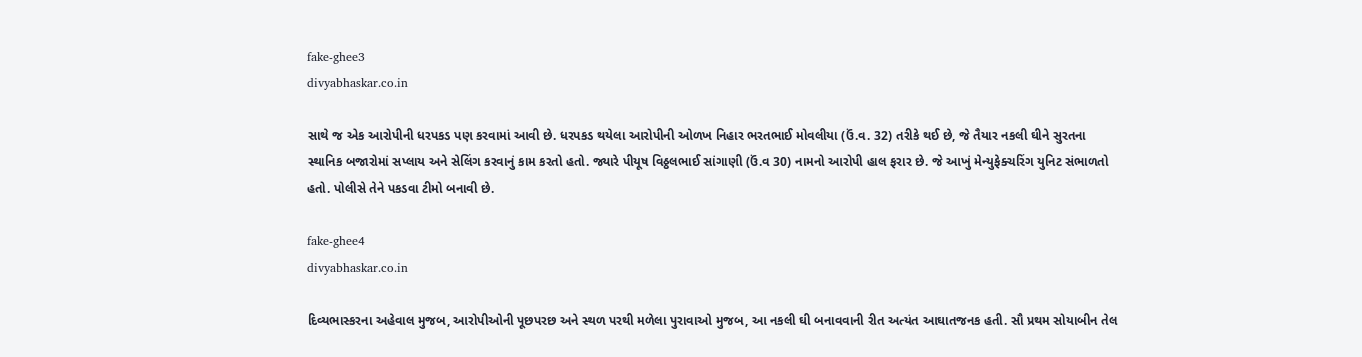fake-ghee3
divyabhaskar.co.in

સાથે જ એક આરોપીની ધરપકડ પણ કરવામાં આવી છે. ધરપકડ થયેલા આરોપીની ઓળખ નિહાર ભરતભાઈ મોવલીયા (ઉં.વ. 32) તરીકે થઈ છે, જે તૈયાર નકલી ઘીને સુરતના સ્થાનિક બજારોમાં સપ્લાય અને સેલિંગ કરવાનું કામ કરતો હતો. જ્યારે પીયૂષ વિઠ્ઠલભાઈ સાંગાણી (ઉં.વ 30) નામનો આરોપી હાલ ફરાર છે. જે આખું મેન્યુફેક્ચરિંગ યુનિટ સંભાળતો હતો. પોલીસે તેને પકડવા ટીમો બનાવી છે.

fake-ghee4
divyabhaskar.co.in

દિવ્યભાસ્કરના અહેવાલ મુજબ, આરોપીઓની પૂછપરછ અને સ્થળ પરથી મળેલા પુરાવાઓ મુજબ, આ નકલી ઘી બનાવવાની રીત અત્યંત આઘાતજનક હતી. સૌ પ્રથમ સોયાબીન તેલ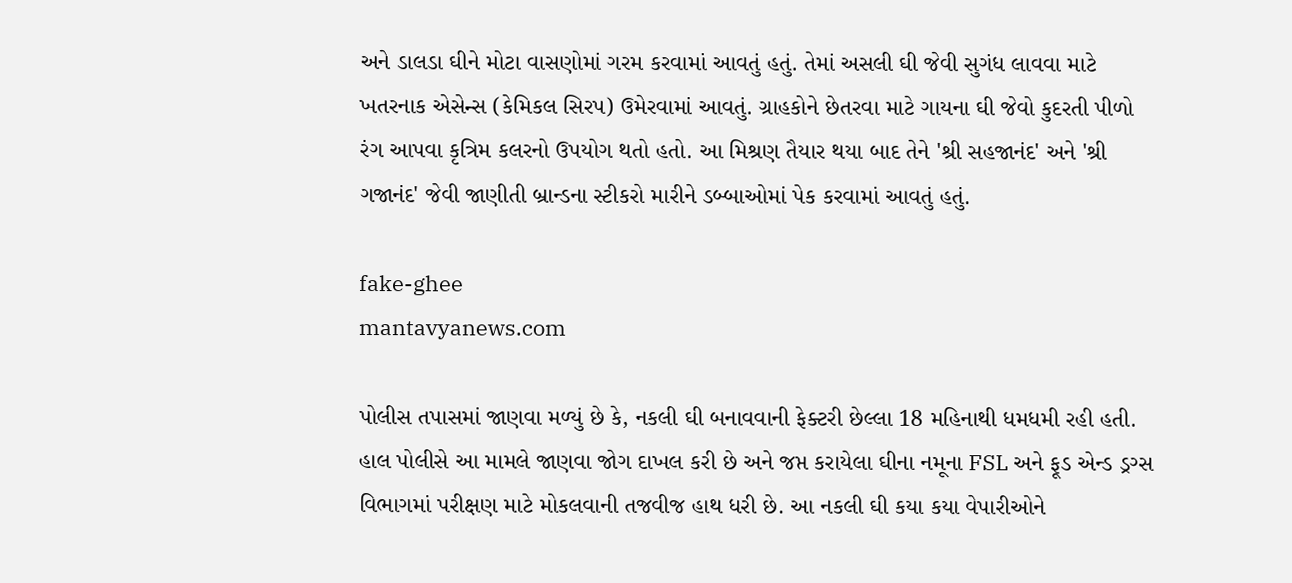અને ડાલડા ઘીને મોટા વાસણોમાં ગરમ કરવામાં આવતું હતું. તેમાં અસલી ઘી જેવી સુગંધ લાવવા માટે ખતરનાક એસેન્સ (કેમિકલ સિરપ) ઉમેરવામાં આવતું. ગ્રાહકોને છેતરવા માટે ગાયના ઘી જેવો કુદરતી પીળો રંગ આપવા કૃત્રિમ કલરનો ઉપયોગ થતો હતો. આ મિશ્રણ તૈયાર થયા બાદ તેને 'શ્રી સહજાનંદ' અને 'શ્રી ગજાનંદ' જેવી જાણીતી બ્રાન્ડના સ્ટીકરો મારીને ડબ્બાઓમાં પેક કરવામાં આવતું હતું.

fake-ghee
mantavyanews.com

પોલીસ તપાસમાં જાણવા મળ્યું છે કે, નકલી ઘી બનાવવાની ફેક્ટરી છેલ્લા 18 મહિનાથી ધમધમી રહી હતી. હાલ પોલીસે આ મામલે જાણવા જોગ દાખલ કરી છે અને જપ્ત કરાયેલા ઘીના નમૂના FSL અને ફૂડ એન્ડ ડ્રગ્સ વિભાગમાં પરીક્ષણ માટે મોકલવાની તજવીજ હાથ ધરી છે. આ નકલી ઘી કયા કયા વેપારીઓને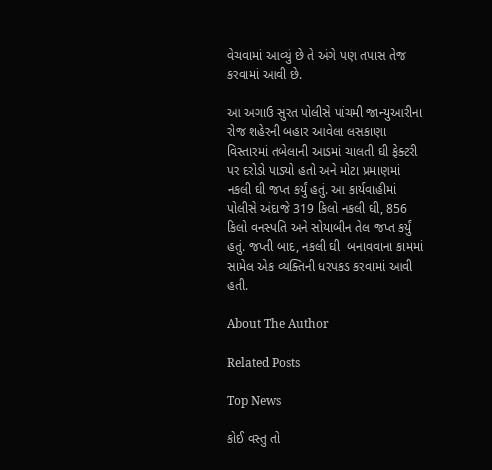વેચવામાં આવ્યું છે તે અંગે પણ તપાસ તેજ કરવામાં આવી છે.

આ અગાઉ સુરત પોલીસે પાંચમી જાન્યુઆરીના રોજ શહેરની બહાર આવેલા લસકાણા વિસ્તારમાં તબેલાની આડમાં ચાલતી ઘી ફેક્ટરી પર દરોડો પાડ્યો હતો અને મોટા પ્રમાણમાં નકલી ઘી જપ્ત કર્યું હતું. આ કાર્યવાહીમાં પોલીસે અંદાજે 319 કિલો નકલી ઘી, 856 કિલો વનસ્પતિ અને સોયાબીન તેલ જપ્ત કર્યું હતું. જપ્તી બાદ, નકલી ઘી  બનાવવાના કામમાં સામેલ એક વ્યક્તિની ધરપકડ કરવામાં આવી હતી.

About The Author

Related Posts

Top News

કોઈ વસ્તુ તો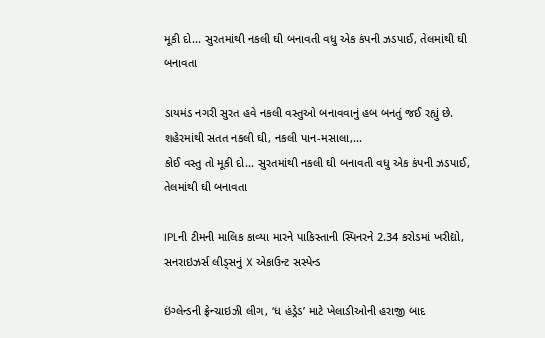મૂકી દો... સુરતમાંથી નકલી ઘી બનાવતી વધુ એક કંપની ઝડપાઈ, તેલમાંથી ઘી બનાવતા

ડાયમંડ નગરી સુરત હવે નકલી વસ્તુઓ બનાવવાનું હબ બનતું જઈ રહ્યું છે. શહેરમાંથી સતત નકલી ઘી, નકલી પાન-મસાલા,...
કોઈ વસ્તુ તો મૂકી દો... સુરતમાંથી નકલી ઘી બનાવતી વધુ એક કંપની ઝડપાઈ,  તેલમાંથી ઘી બનાવતા

IPLની ટીમની માલિક કાવ્યા મારને પાકિસ્તાની સ્પિનરને 2.34 કરોડમાં ખરીદ્યો, સનરાઇઝર્સ લીડ્સનું X એકાઉન્ટ સસ્પેન્ડ

ઇંગ્લેન્ડની ફ્રેન્ચાઇઝી લીગ, ‘ધ હંડ્રેડ’ માટે ખેલાડીઓની હરાજી બાદ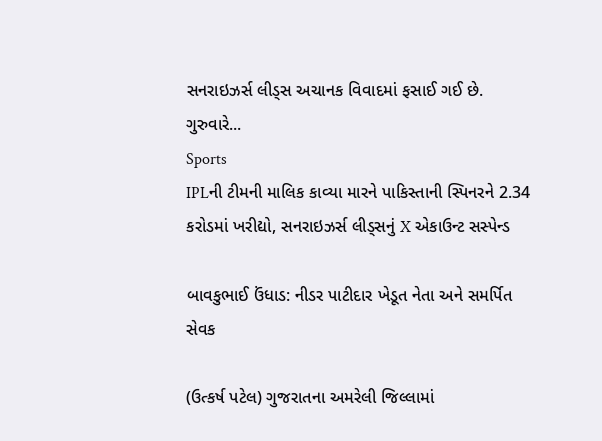સનરાઇઝર્સ લીડ્સ અચાનક વિવાદમાં ફસાઈ ગઈ છે. ગુરુવારે...
Sports
IPLની ટીમની માલિક કાવ્યા મારને પાકિસ્તાની સ્પિનરને 2.34 કરોડમાં ખરીદ્યો, સનરાઇઝર્સ લીડ્સનું X એકાઉન્ટ સસ્પેન્ડ

બાવકુભાઈ ઉંધાડ: નીડર પાટીદાર ખેડૂત નેતા અને સમર્પિત સેવક

(ઉત્કર્ષ પટેલ) ગુજરાતના અમરેલી જિલ્લામાં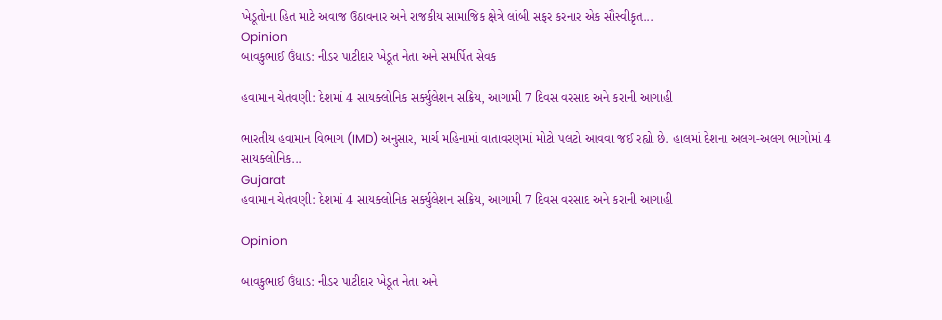ખેડૂતોના હિત માટે અવાજ ઉઠાવનાર અને રાજકીય સામાજિક ક્ષેત્રે લાંબી સફર કરનાર એક સૌસ્વીકૃત...
Opinion
બાવકુભાઈ ઉંધાડ: નીડર પાટીદાર ખેડૂત નેતા અને સમર્પિત સેવક

હવામાન ચેતવણી: દેશમાં 4 સાયક્લોનિક સર્ક્યુલેશન સક્રિય, આગામી 7 દિવસ વરસાદ અને કરાની આગાહી

ભારતીય હવામાન વિભાગ (IMD) અનુસાર, માર્ચ મહિનામાં વાતાવરણમાં મોટો પલટો આવવા જઈ રહ્યો છે. હાલમાં દેશના અલગ-અલગ ભાગોમાં 4 સાયક્લોનિક...
Gujarat
હવામાન ચેતવણી: દેશમાં 4 સાયક્લોનિક સર્ક્યુલેશન સક્રિય, આગામી 7 દિવસ વરસાદ અને કરાની આગાહી

Opinion

બાવકુભાઈ ઉંધાડ: નીડર પાટીદાર ખેડૂત નેતા અને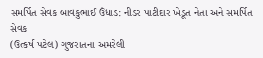સમર્પિત સેવક બાવકુભાઈ ઉંધાડ: નીડર પાટીદાર ખેડૂત નેતા અને સમર્પિત સેવક
(ઉત્કર્ષ પટેલ) ગુજરાતના અમરેલી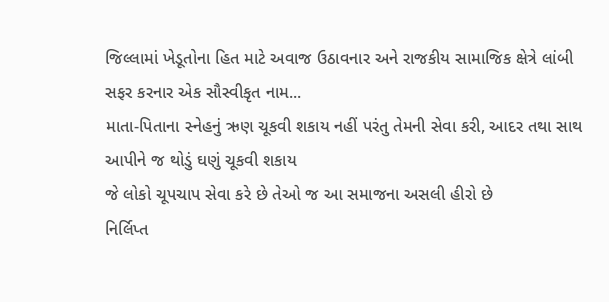જિલ્લામાં ખેડૂતોના હિત માટે અવાજ ઉઠાવનાર અને રાજકીય સામાજિક ક્ષેત્રે લાંબી સફર કરનાર એક સૌસ્વીકૃત નામ...
માતા-પિતાના સ્નેહનું ઋણ ચૂકવી શકાય નહીં પરંતુ તેમની સેવા કરી, આદર તથા સાથ આપીને જ થોડું ઘણું ચૂકવી શકાય
જે લોકો ચૂપચાપ સેવા કરે છે તેઓ જ આ સમાજના અસલી હીરો છે
નિર્લિપ્ત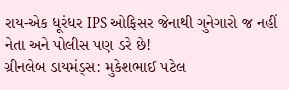રાય-એક ધૂરંધર IPS ઓફિસર જેનાથી ગુનેગારો જ નહીં નેતા અને પોલીસ પણ ડરે છે!
ગ્રીનલેબ ડાયમંડ્સ: મુકેશભાઈ પટેલ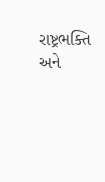રાષ્ટ્રભક્તિ અને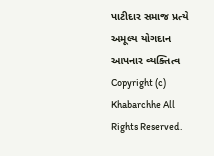પાટીદાર સમાજ પ્રત્યે અમૂલ્ય યોગદાન આપનાર વ્યક્તિત્વ
Copyright (c) Khabarchhe All Rights Reserved.